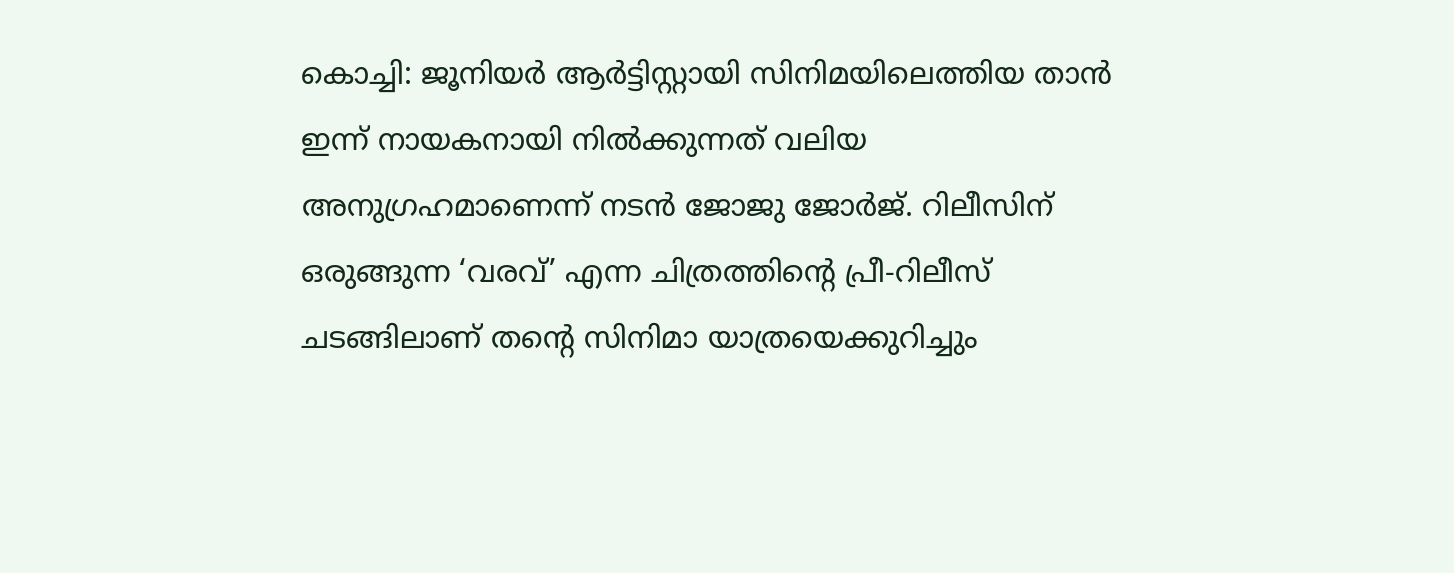കൊച്ചി: ജൂനിയർ ആർട്ടിസ്റ്റായി സിനിമയിലെത്തിയ താൻ ഇന്ന് നായകനായി നിൽക്കുന്നത് വലിയ അനുഗ്രഹമാണെന്ന് നടൻ ജോജു ജോർജ്. റിലീസിന് ഒരുങ്ങുന്ന ‘വരവ്’ എന്ന ചിത്രത്തിന്റെ പ്രീ-റിലീസ് ചടങ്ങിലാണ് തന്റെ സിനിമാ യാത്രയെക്കുറിച്ചും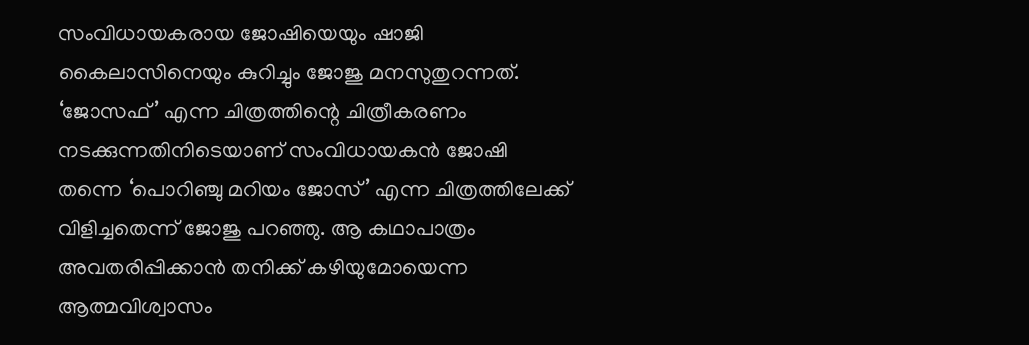സംവിധായകരായ ജോഷിയെയും ഷാജി കൈലാസിനെയും കുറിച്ചും ജോജു മനസുതുറന്നത്.
‘ജോസഫ്’ എന്ന ചിത്രത്തിന്റെ ചിത്രീകരണം നടക്കുന്നതിനിടെയാണ് സംവിധായകൻ ജോഷി തന്നെ ‘പൊറിഞ്ചു മറിയം ജോസ്’ എന്ന ചിത്രത്തിലേക്ക് വിളിച്ചതെന്ന് ജോജു പറഞ്ഞു. ആ കഥാപാത്രം അവതരിപ്പിക്കാൻ തനിക്ക് കഴിയുമോയെന്ന ആത്മവിശ്വാസം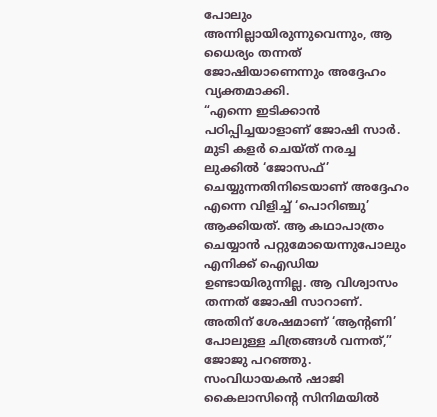പോലും അന്നില്ലായിരുന്നുവെന്നും, ആ ധൈര്യം തന്നത് ജോഷിയാണെന്നും അദ്ദേഹം വ്യക്തമാക്കി.
“എന്നെ ഇടിക്കാൻ പഠിപ്പിച്ചയാളാണ് ജോഷി സാർ. മുടി കളർ ചെയ്ത് നരച്ച ലുക്കിൽ ‘ജോസഫ്’ ചെയ്യുന്നതിനിടെയാണ് അദ്ദേഹം എന്നെ വിളിച്ച് ‘പൊറിഞ്ചു’ ആക്കിയത്. ആ കഥാപാത്രം ചെയ്യാൻ പറ്റുമോയെന്നുപോലും എനിക്ക് ഐഡിയ ഉണ്ടായിരുന്നില്ല. ആ വിശ്വാസം തന്നത് ജോഷി സാറാണ്. അതിന് ശേഷമാണ് ‘ആന്റണി’ പോലുള്ള ചിത്രങ്ങൾ വന്നത്,” ജോജു പറഞ്ഞു.
സംവിധായകൻ ഷാജി കൈലാസിന്റെ സിനിമയിൽ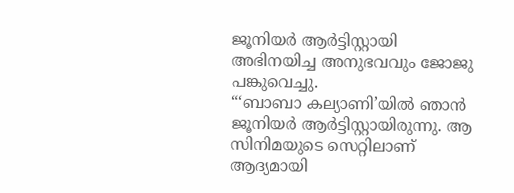ജൂനിയർ ആർട്ടിസ്റ്റായി അഭിനയിച്ച അനുഭവവും ജോജു പങ്കുവെച്ചു.
“‘ബാബാ കല്യാണി’യിൽ ഞാൻ ജൂനിയർ ആർട്ടിസ്റ്റായിരുന്നു. ആ സിനിമയുടെ സെറ്റിലാണ് ആദ്യമായി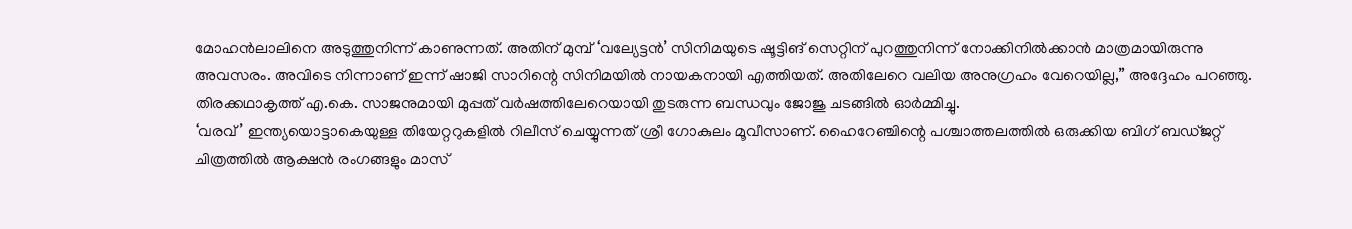മോഹൻലാലിനെ അടുത്തുനിന്ന് കാണുന്നത്. അതിന് മുമ്പ് ‘വല്യേട്ടൻ’ സിനിമയുടെ ഷൂട്ടിങ് സെറ്റിന് പുറത്തുനിന്ന് നോക്കിനിൽക്കാൻ മാത്രമായിരുന്നു അവസരം. അവിടെ നിന്നാണ് ഇന്ന് ഷാജി സാറിന്റെ സിനിമയിൽ നായകനായി എത്തിയത്. അതിലേറെ വലിയ അനുഗ്രഹം വേറെയില്ല,” അദ്ദേഹം പറഞ്ഞു.
തിരക്കഥാകൃത്ത് എ.കെ. സാജനുമായി മുപ്പത് വർഷത്തിലേറെയായി തുടരുന്ന ബന്ധവും ജോജു ചടങ്ങിൽ ഓർമ്മിച്ചു.
‘വരവ്’ ഇന്ത്യയൊട്ടാകെയുള്ള തിയേറ്ററുകളിൽ റിലീസ് ചെയ്യുന്നത് ശ്രീ ഗോകുലം മൂവീസാണ്. ഹൈറേഞ്ചിന്റെ പശ്ചാത്തലത്തിൽ ഒരുക്കിയ ബിഗ് ബഡ്ജറ്റ് ചിത്രത്തിൽ ആക്ഷൻ രംഗങ്ങളും മാസ്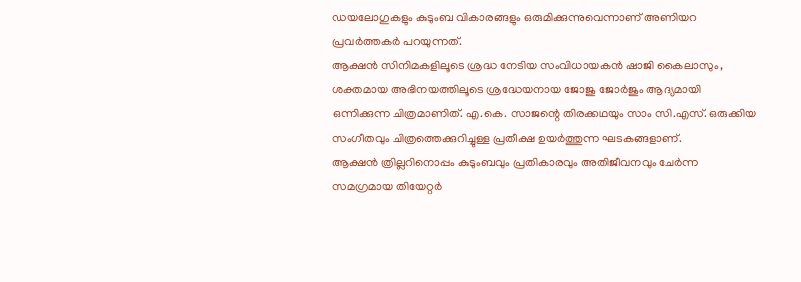ഡയലോഗുകളും കുടുംബ വികാരങ്ങളും ഒരുമിക്കുന്നുവെന്നാണ് അണിയറ പ്രവർത്തകർ പറയുന്നത്.
ആക്ഷൻ സിനിമകളിലൂടെ ശ്രദ്ധ നേടിയ സംവിധായകൻ ഷാജി കൈലാസും, ശക്തമായ അഭിനയത്തിലൂടെ ശ്രദ്ധേയനായ ജോജു ജോർജും ആദ്യമായി ഒന്നിക്കുന്ന ചിത്രമാണിത്. എ.കെ. സാജന്റെ തിരക്കഥയും സാം സി.എസ്. ഒരുക്കിയ സംഗീതവും ചിത്രത്തെക്കുറിച്ചുള്ള പ്രതീക്ഷ ഉയർത്തുന്ന ഘടകങ്ങളാണ്.
ആക്ഷൻ ത്രില്ലറിനൊപ്പം കുടുംബവും പ്രതികാരവും അതിജീവനവും ചേർന്ന സമഗ്രമായ തിയേറ്റർ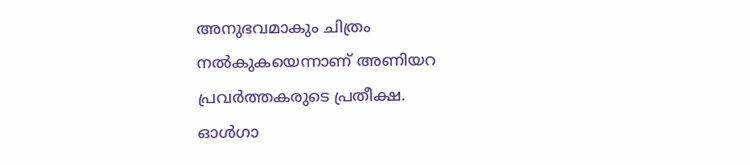അനുഭവമാകും ചിത്രം നൽകുകയെന്നാണ് അണിയറ പ്രവർത്തകരുടെ പ്രതീക്ഷ.
ഓൾഗാ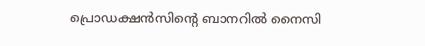പ്രൊഡക്ഷൻസിന്റെ ബാനറിൽ നൈസി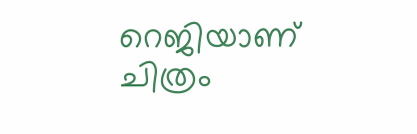റെജിയാണ് ചിത്രം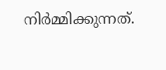നിർമ്മിക്കുന്നത്.